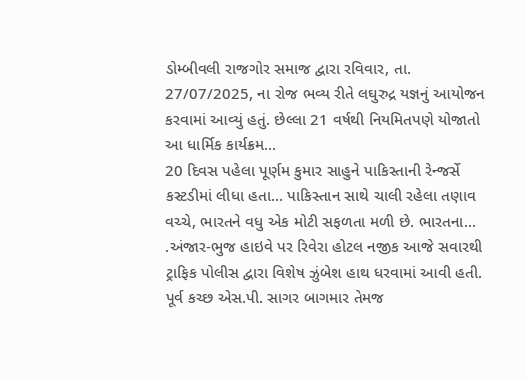ડોમ્બીવલી રાજગોર સમાજ દ્વારા રવિવાર, તા. 27/07/2025, ના રોજ ભવ્ય રીતે લઘુરુદ્ર યજ્ઞનું આયોજન કરવામાં આવ્યું હતું. છેલ્લા 21 વર્ષથી નિયમિતપણે યોજાતો આ ધાર્મિક કાર્યક્રમ...
20 દિવસ પહેલા પૂર્ણમ કુમાર સાહુને પાકિસ્તાની રેન્જર્સે કસ્ટડીમાં લીધા હતા… પાકિસ્તાન સાથે ચાલી રહેલા તણાવ વચ્ચે, ભારતને વધુ એક મોટી સફળતા મળી છે. ભારતના...
.અંજાર-ભુજ હાઇવે પર રિવેરા હોટલ નજીક આજે સવારથી ટ્રાફિક પોલીસ દ્વારા વિશેષ ઝુંબેશ હાથ ધરવામાં આવી હતી. પૂર્વ કચ્છ એસ.પી. સાગર બાગમાર તેમજ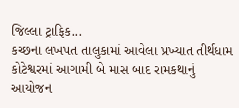જિલ્લા ટ્રાફિક...
કચ્છના લખપત તાલુકામાં આવેલા પ્રખ્યાત તીર્થધામ કોટેશ્વરમાં આગામી બે માસ બાદ રામકથાનું આયોજન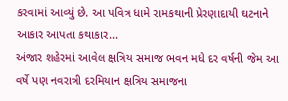કરવામાં આવ્યું છે. આ પવિત્ર ધામે રામકથાની પ્રેરણાદાયી ઘટનાને આકાર આપતા કથાકાર...
અંજાર શહેરમાં આવેલ ક્ષત્રિય સમાજ ભવન મધે દર વર્ષની જેમ આ વર્ષે પણ નવરાત્રી દરમિયાન ક્ષત્રિય સમાજના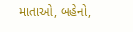માતાઓ, બહેનો,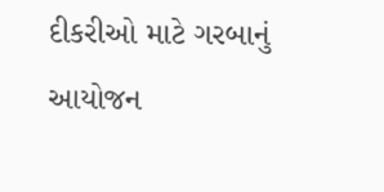દીકરીઓ માટે ગરબાનું આયોજન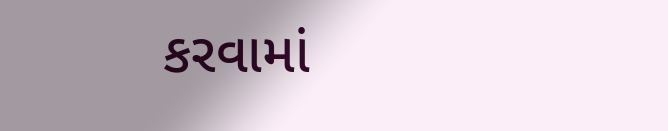કરવામાં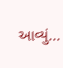આવ્યું...